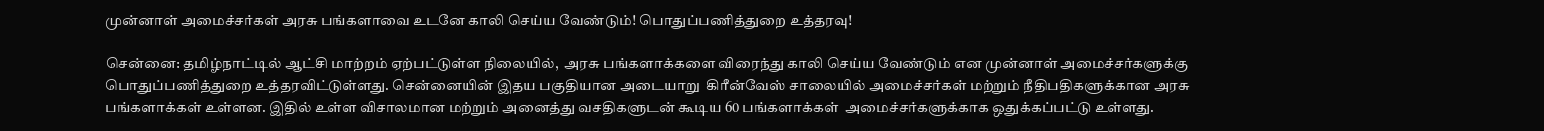முன்னாள் அமைச்சர்கள் அரசு பங்களாவை உடனே காலி செய்ய வேண்டும்! பொதுப்பணித்துறை உத்தரவு!

சென்னை: தமிழ்நாட்டில் ஆட்சி மாற்றம் ஏற்பட்டுள்ள நிலையில்,  அரசு பங்களாக்களை விரைந்து காலி செய்ய வேண்டும் என முன்னாள் அமைச்சர்களுக்கு பொதுப்பணித்துறை உத்தரவிட்டுள்ளது. சென்னையின் இதய பகுதியான அடையாறு  கிரீன்வேஸ் சாலையில் அமைச்சர்கள் மற்றும் நீதிபதிகளுக்கான அரசு பங்களாக்கள் உள்ளன. இதில் உள்ள விசாலமான மற்றும் அனைத்து வசதிகளுடன் கூடிய 60 பங்களாக்கள்  அமைச்சர்களுக்காக ஒதுக்கப்பட்டு உள்ளது.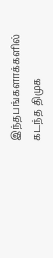இந்தபங்களாக்களில்  கடந்த திமுக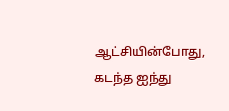ஆட்சியின்போது,  கடந்த ஐந்து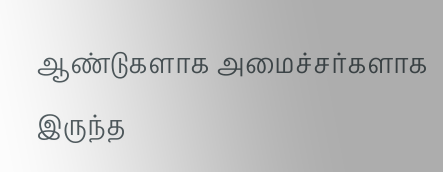ஆண்டுகளாக அமைச்சர்களாக இருந்த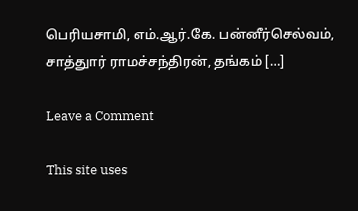பெரியசாமி, எம்.ஆர்.கே. பன்னீர்செல்வம், சாத்துார் ராமச்சந்திரன், தங்கம் […]

Leave a Comment

This site uses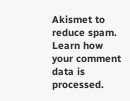Akismet to reduce spam. Learn how your comment data is processed.